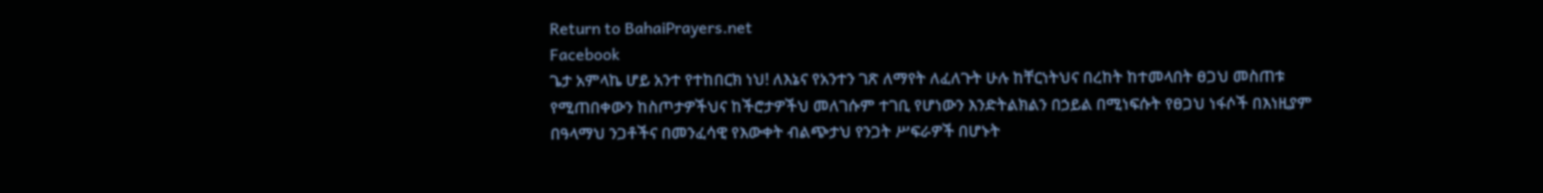Return to BahaiPrayers.net
Facebook
ጌታ አምላኬ ሆይ አንተ የተከበርክ ነህ! ለእኔና የአንተን ገጽ ለማየት ለፈለጉት ሁሉ ከቸርነትህና በረከት ከተመላበት ፀጋህ መስጠቱ የሚጠበቀውን ከስጦታዎችህና ከችሮታዎችህ መለገሱም ተገቢ የሆነውን እንድትልክልን በኃይል በሚነፍሱት የፀጋህ ነፋሶች በእነዚያም በዓላማህ ንጋቶችና በመንፈሳዊ የእውቀት ብልጭታህ የንጋት ሥፍራዎች በሆኑት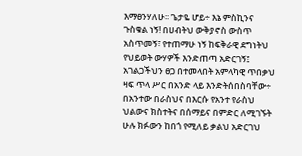እማፀንሃለሁ፡፡ ጌታዬ ሆይ÷ እኔ ምስኪንና ጉስቁል ነኝ! በሀብትህ ውቅያኖስ ውስጥ አስጥመኝ፣ የተጠማሁ ነኝ ከፍቅራዊ ደግነትህ የህይወት ውሃዎች እንድጠጣ አድርገኝ፤
አገልጋችህን ፀጋ በተመላበት አምላካዊ ጥበቃህ ዛፍ ጥላ ሥር በአንድ ላይ እንድትሰበስባቸው÷ በአንተው በራስህና በእርሱ የአንተ የራስህ ህልውና ክስተትና በሰማይና በምድር ለሚገኙት ሁሉ ክፉውን ከበጎ የሚለይ ቃልህ አድርገህ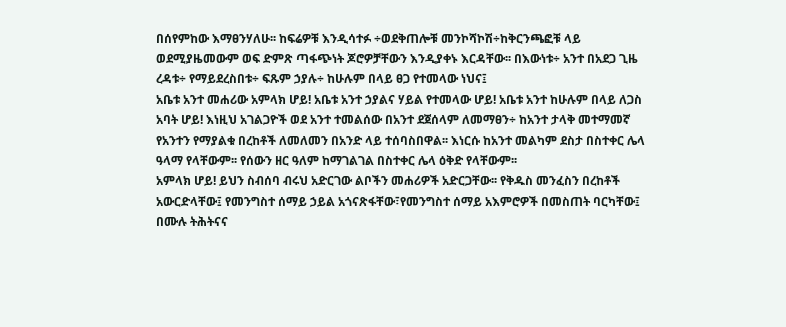በሰየምከው እማፀንሃለሁ፡፡ ከፍሬዎቹ እንዲሳተፉ ÷ወደቅጠሎቹ መንኮሻኮሽ÷ከቅርንጫፎቹ ላይ ወደሚያዜመውም ወፍ ድምጽ ጣፋጭነት ጆሮዎቻቸውን እንዲያቀኑ እርዳቸው፡፡ በእውነቱ÷ አንተ በአደጋ ጊዜ ረዳቱ÷ የማይደረስበቱ÷ ፍጹም ኃያሉ÷ ከሁሉም በላይ ፀጋ የተመላው ነህና፤
አቤቱ አንተ መሐሪው አምላክ ሆይ! አቤቱ አንተ ኃያልና ሃይል የተመላው ሆይ! አቤቱ አንተ ከሁሉም በላይ ለጋስ አባት ሆይ! እነዚህ አገልጋዮች ወደ አንተ ተመልሰው በአንተ ደጀሰላም ለመማፀን÷ ከአንተ ታላቅ መተማመኛ የአንተን የማያልቁ በረከቶች ለመለመን በአንድ ላይ ተሰባስበዋል፡፡ እነርሱ ከአንተ መልካም ደስታ በስተቀር ሌላ ዓላማ የላቸውም፡፡ የሰውን ዘር ዓለም ከማገልገል በስተቀር ሌላ ዕቅድ የላቸውም፡፡
አምላክ ሆይ! ይህን ስብሰባ ብሩህ አድርገው ልቦችን መሐሪዎች አድርጋቸው፡፡ የቅዱስ መንፈስን በረከቶች አውርድላቸው፤ የመንግስተ ሰማይ ኃይል አጎናጽፋቸው፣የመንግስተ ሰማይ አእምሮዎች በመስጠት ባርካቸው፤ በሙሉ ትሕትናና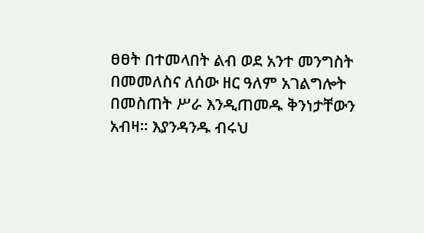ፀፀት በተመላበት ልብ ወደ አንተ መንግስት በመመለስና ለሰው ዘር ዓለም አገልግሎት በመስጠት ሥራ እንዲጠመዱ ቅንነታቸውን አብዛ፡፡ እያንዳንዱ ብሩህ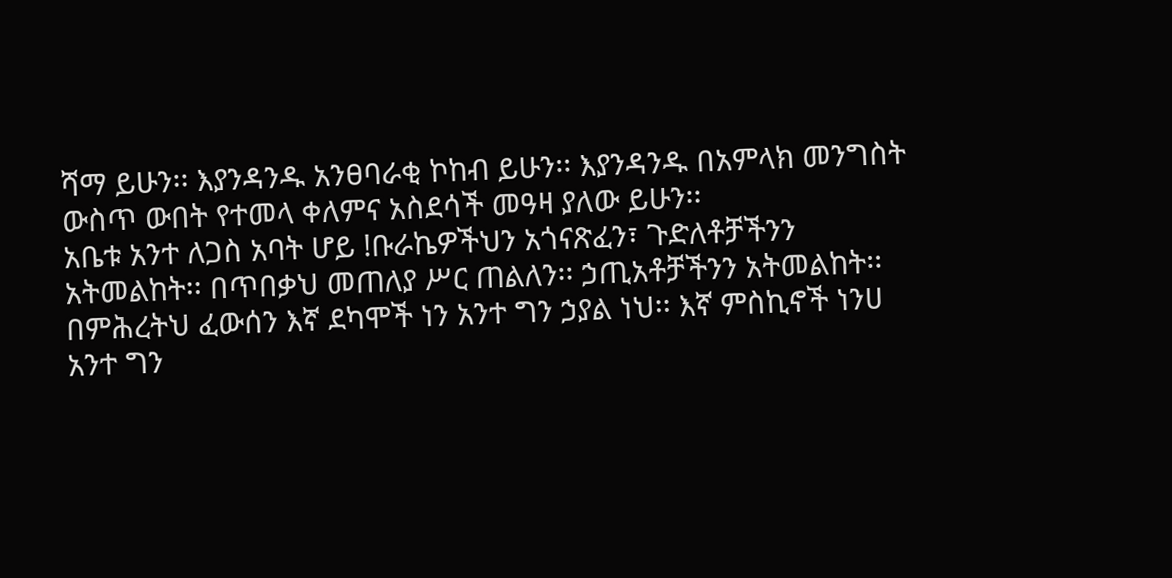ሻማ ይሁን፡፡ እያንዳንዱ አንፀባራቂ ኮከብ ይሁን፡፡ እያንዳንዱ በአምላክ መንግስት ውስጥ ውበት የተመላ ቀለምና አስደሳች መዓዛ ያለው ይሁን፡፡
አቤቱ አንተ ለጋስ አባት ሆይ !ቡራኬዎችህን አጎናጽፈን፣ ጉድለቶቻችንን አትመልከት፡፡ በጥበቃህ መጠለያ ሥር ጠልለን፡፡ ኃጢአቶቻችንን አትመልከት፡፡ በምሕረትህ ፈውሰን እኛ ደካሞች ነን አንተ ግን ኃያል ነህ፡፡ እኛ ምስኪኖች ነንሀ አንተ ግን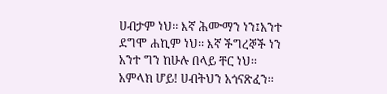ሀብታም ነህ፡፡ እኛ ሕሙማን ነን፤አንተ ደግሞ ሐኪም ነህ፡፡ እኛ ችግረኞች ነን አንተ ግን ከሁሉ በላይ ቸር ነህ፡፡
አምላክ ሆይ! ሀብትህን አጎናጽፈን፡፡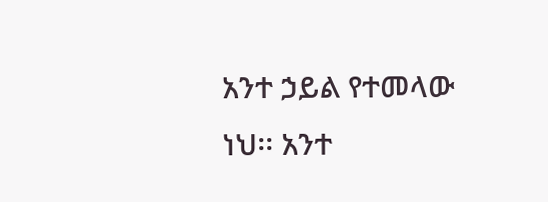አንተ ኃይል የተመላው ነህ፡፡ አንተ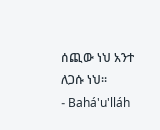ሰጪው ነህ አንተ ለጋሱ ነህ፡፡
- Bahá'u'lláh